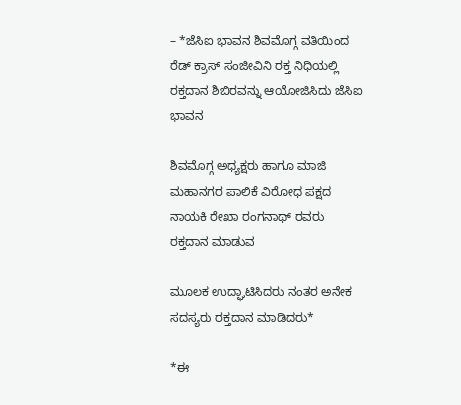– *ಜೆಸಿಐ ಭಾವನ ಶಿವಮೊಗ್ಗ ವತಿಯಿಂದ ರೆಡ್ ಕ್ರಾಸ್ ಸಂಜೀವಿನಿ ರಕ್ತ ನಿಧಿಯಲ್ಲಿ ರಕ್ತದಾನ ಶಿಬಿರವನ್ನು ಆಯೋಜಿಸಿದು ಜೆಸಿಐ ಭಾವನ

ಶಿವಮೊಗ್ಗ ಅಧ್ಯಕ್ಷರು ಹಾಗೂ ಮಾಜಿ ಮಹಾನಗರ ಪಾಲಿಕೆ ವಿರೋಧ ಪಕ್ಷದ ನಾಯಕಿ ರೇಖಾ ರಂಗನಾಥ್ ರವರು ರಕ್ತದಾನ ಮಾಡುವ

ಮೂಲಕ ಉದ್ಘಾಟಿಸಿದರು ನಂತರ ಅನೇಕ ಸದಸ್ಯರು ರಕ್ತದಾನ ಮಾಡಿದರು*

*ಈ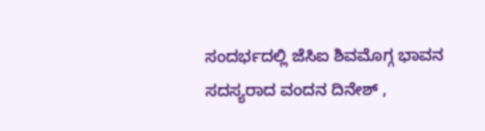ಸಂದರ್ಭದಲ್ಲಿ ಜೆಸಿಐ ಶಿವಮೊಗ್ಗ ಭಾವನ ಸದಸ್ಯರಾದ ವಂದನ ದಿನೇಶ್ ,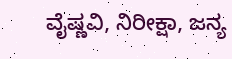ವೈಷ್ಣವಿ, ನಿರೀಕ್ಷಾ, ಜನ್ಯ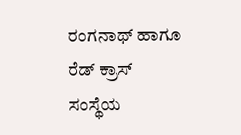ರಂಗನಾಥ್ ಹಾಗೂ ರೆಡ್ ಕ್ರಾಸ್ ಸಂಸ್ಥೆಯ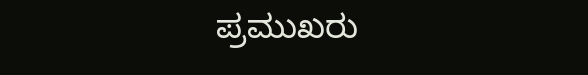ಪ್ರಮುಖರು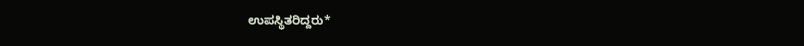ಉಪಸ್ಥಿತರಿದ್ದರು*